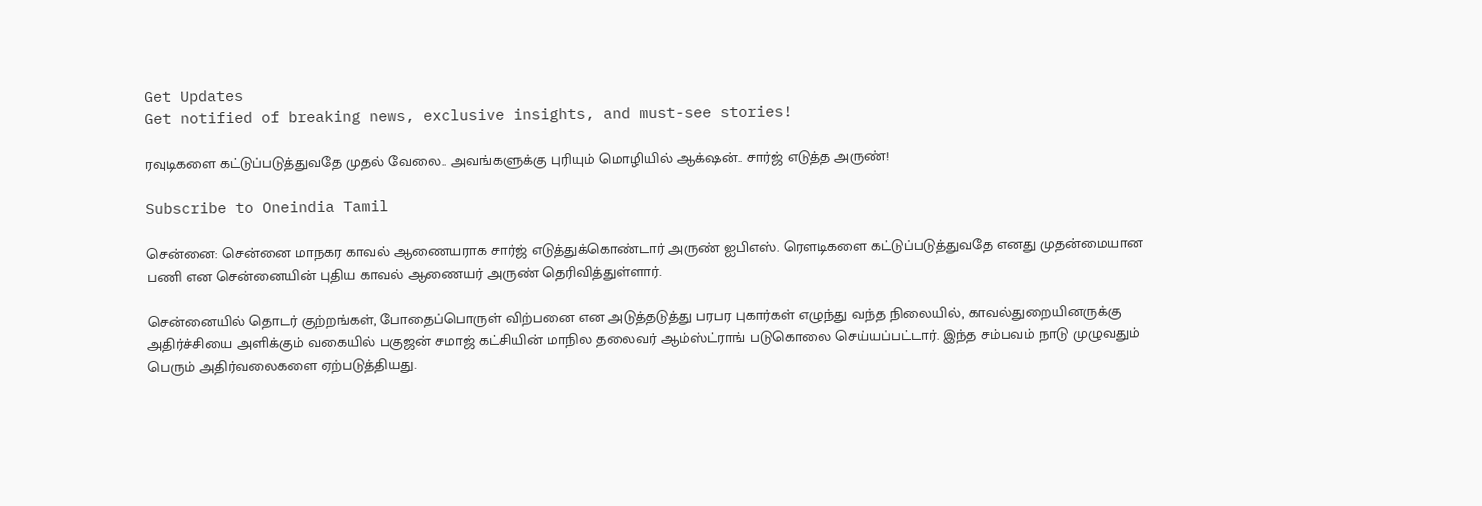Get Updates
Get notified of breaking news, exclusive insights, and must-see stories!

ரவுடிகளை கட்டுப்படுத்துவதே முதல் வேலை.. அவங்களுக்கு புரியும் மொழியில் ஆக்‌ஷன்.. சார்ஜ் எடுத்த அருண்!

Subscribe to Oneindia Tamil

சென்னை: சென்னை மாநகர காவல் ஆணையராக சார்ஜ் எடுத்துக்கொண்டார் அருண் ஐபிஎஸ். ரௌடிகளை கட்டுப்படுத்துவதே எனது முதன்மையான பணி என சென்னையின் புதிய காவல் ஆணையர் அருண் தெரிவித்துள்ளார்.

சென்னையில் தொடர் குற்றங்கள், போதைப்பொருள் விற்பனை என அடுத்தடுத்து பரபர புகார்கள் எழுந்து வந்த நிலையில், காவல்துறையினருக்கு அதிர்ச்சியை அளிக்கும் வகையில் பகுஜன் சமாஜ் கட்சியின் மாநில தலைவர் ஆம்ஸ்ட்ராங் படுகொலை செய்யப்பட்டார். இந்த சம்பவம் நாடு முழுவதும் பெரும் அதிர்வலைகளை ஏற்படுத்தியது.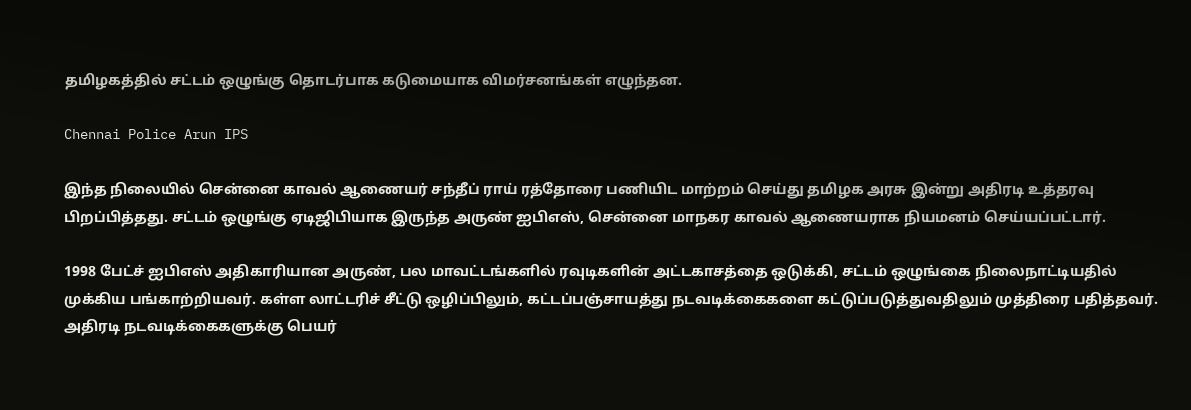தமிழகத்தில் சட்டம் ஒழுங்கு தொடர்பாக கடுமையாக விமர்சனங்கள் எழுந்தன.

Chennai Police Arun IPS

இந்த நிலையில் சென்னை காவல் ஆணையர் சந்தீப் ராய் ரத்தோரை பணியிட மாற்றம் செய்து தமிழக அரசு இன்று அதிரடி உத்தரவு பிறப்பித்தது. சட்டம் ஒழுங்கு ஏடிஜிபியாக இருந்த அருண் ஐபிஎஸ், சென்னை மாநகர காவல் ஆணையராக நியமனம் செய்யப்பட்டார்.

1998 பேட்ச் ஐபிஎஸ் அதிகாரியான அருண், பல மாவட்டங்களில் ரவுடிகளின் அட்டகாசத்தை ஒடுக்கி, சட்டம் ஒழுங்கை நிலைநாட்டியதில் முக்கிய பங்காற்றியவர். கள்ள லாட்டரிச் சீட்டு ஒழிப்பிலும், கட்டப்பஞ்சாயத்து நடவடிக்கைகளை கட்டுப்படுத்துவதிலும் முத்திரை பதித்தவர். அதிரடி நடவடிக்கைகளுக்கு பெயர்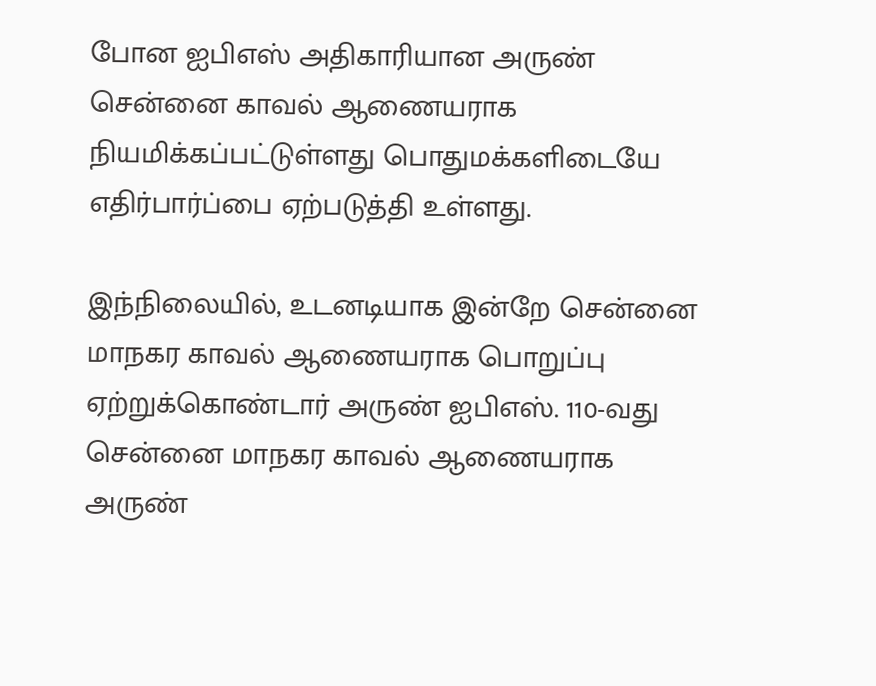போன ஐபிஎஸ் அதிகாரியான அருண் சென்னை காவல் ஆணையராக நியமிக்கப்பட்டுள்ளது பொதுமக்களிடையே எதிர்பார்ப்பை ஏற்படுத்தி உள்ளது.

இந்நிலையில், உடனடியாக இன்றே சென்னை மாநகர காவல் ஆணையராக பொறுப்பு ஏற்றுக்கொண்டார் அருண் ஐபிஎஸ். 110-வது சென்னை மாநகர காவல் ஆணையராக அருண்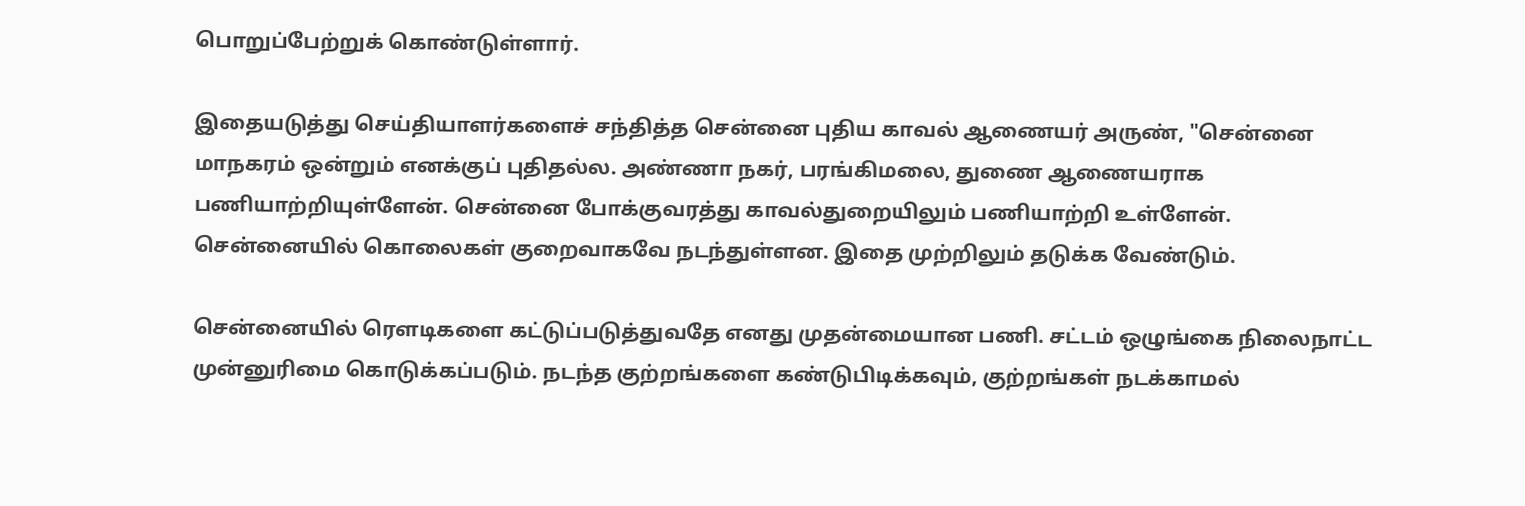பொறுப்பேற்றுக் கொண்டுள்ளார்.

இதையடுத்து செய்தியாளர்களைச் சந்தித்த சென்னை புதிய காவல் ஆணையர் அருண், "சென்னை மாநகரம் ஒன்றும் எனக்குப் புதிதல்ல. அண்ணா நகர், பரங்கிமலை, துணை ஆணையராக பணியாற்றியுள்ளேன். சென்னை போக்குவரத்து காவல்துறையிலும் பணியாற்றி உள்ளேன். சென்னையில் கொலைகள் குறைவாகவே நடந்துள்ளன. இதை முற்றிலும் தடுக்க வேண்டும்.

சென்னையில் ரௌடிகளை கட்டுப்படுத்துவதே எனது முதன்மையான பணி. சட்டம் ஒழுங்கை நிலைநாட்ட முன்னுரிமை கொடுக்கப்படும். நடந்த குற்றங்களை கண்டுபிடிக்கவும், குற்றங்கள் நடக்காமல்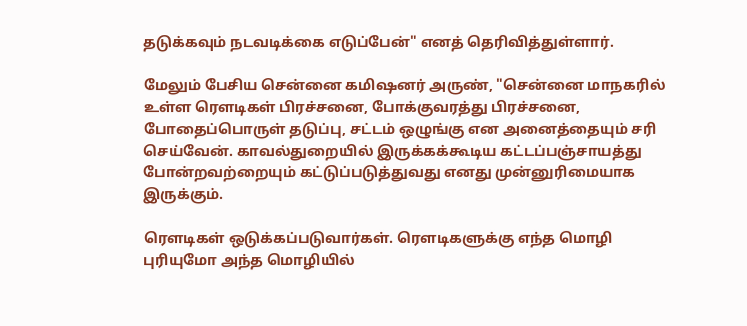தடுக்கவும் நடவடிக்கை எடுப்பேன்" எனத் தெரிவித்துள்ளார்.

மேலும் பேசிய சென்னை கமிஷனர் அருண், "சென்னை மாநகரில் உள்ள ரௌடிகள் பிரச்சனை, போக்குவரத்து பிரச்சனை, போதைப்பொருள் தடுப்பு, சட்டம் ஒழுங்கு என அனைத்தையும் சரி செய்வேன். காவல்துறையில் இருக்கக்கூடிய கட்டப்பஞ்சாயத்து போன்றவற்றையும் கட்டுப்படுத்துவது எனது முன்னுரிமையாக இருக்கும்.

ரௌடிகள் ஒடுக்கப்படுவார்கள். ரௌடிகளுக்கு எந்த மொழி புரியுமோ அந்த மொழியில்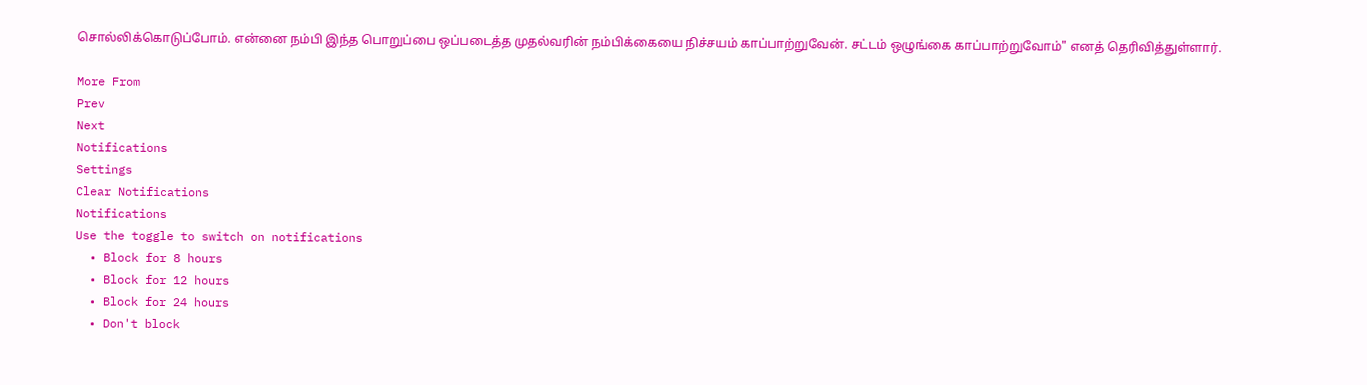சொல்லிக்கொடுப்போம். என்னை நம்பி இந்த பொறுப்பை ஒப்படைத்த முதல்வரின் நம்பிக்கையை நிச்சயம் காப்பாற்றுவேன். சட்டம் ஒழுங்கை காப்பாற்றுவோம்" எனத் தெரிவித்துள்ளார்.

More From
Prev
Next
Notifications
Settings
Clear Notifications
Notifications
Use the toggle to switch on notifications
  • Block for 8 hours
  • Block for 12 hours
  • Block for 24 hours
  • Don't block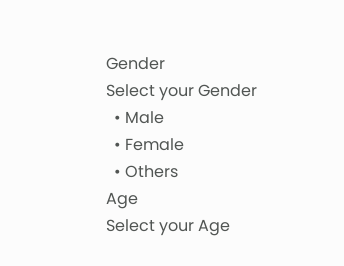Gender
Select your Gender
  • Male
  • Female
  • Others
Age
Select your Age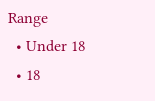Range
  • Under 18
  • 18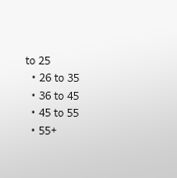to 25
  • 26 to 35
  • 36 to 45
  • 45 to 55
  • 55+